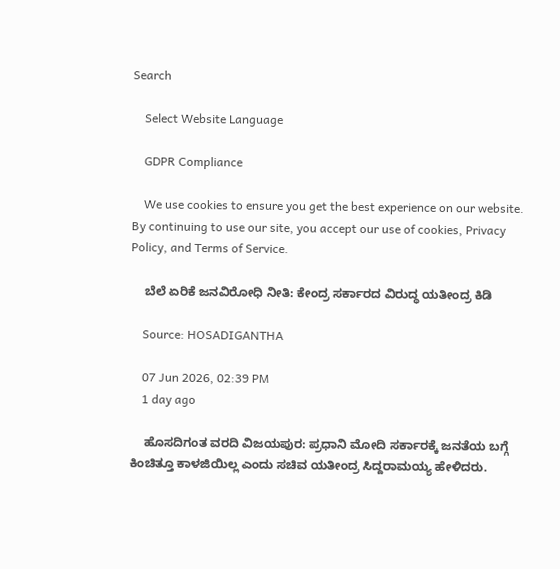Search

    Select Website Language

    GDPR Compliance

    We use cookies to ensure you get the best experience on our website. By continuing to use our site, you accept our use of cookies, Privacy Policy, and Terms of Service.

    ಬೆಲೆ ಏರಿಕೆ ಜನವಿರೋಧಿ ನೀತಿ: ಕೇಂದ್ರ ಸರ್ಕಾರದ ವಿರುದ್ಧ ಯತೀಂದ್ರ ಕಿಡಿ

    Source: HOSADIGANTHA

    07 Jun 2026, 02:39 PM
    1 day ago

    ಹೊಸದಿಗಂತ ವರದಿ ವಿಜಯಪುರ: ಪ್ರಧಾನಿ ಮೋದಿ ಸರ್ಕಾರಕ್ಕೆ ಜನತೆಯ ಬಗ್ಗೆ ಕಿಂಚಿತ್ತೂ ಕಾಳಜಿಯಿಲ್ಲ ಎಂದು ಸಚಿವ ಯತೀಂದ್ರ ಸಿದ್ದರಾಮಯ್ಯ ಹೇಳಿದರು.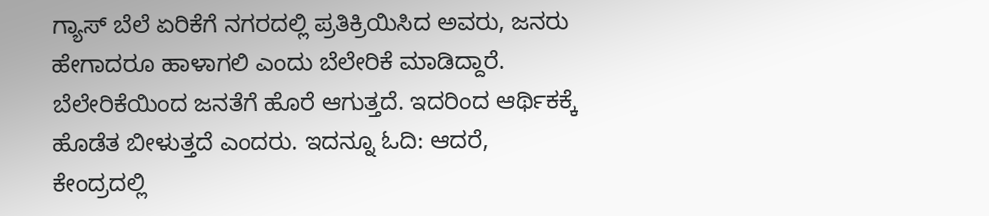ಗ್ಯಾಸ್ ಬೆಲೆ ಏರಿಕೆಗೆ ನಗರದಲ್ಲಿ ಪ್ರತಿಕ್ರಿಯಿಸಿದ ಅವರು, ಜನರು ಹೇಗಾದರೂ ಹಾಳಾಗಲಿ ಎಂದು ಬೆಲೇರಿಕೆ ಮಾಡಿದ್ದಾರೆ. ಬೆಲೇರಿಕೆಯಿಂದ ಜನತೆಗೆ ಹೊರೆ ಆಗುತ್ತದೆ. ಇದರಿಂದ ಆರ್ಥಿಕಕ್ಕೆ ಹೊಡೆತ ಬೀಳುತ್ತದೆ ಎಂದರು. ಇದನ್ನೂ ಓದಿ: ಆದರೆ, ಕೇಂದ್ರದಲ್ಲಿ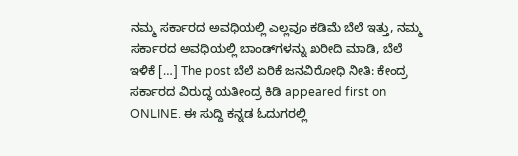ನಮ್ಮ ಸರ್ಕಾರದ ಅವಧಿಯಲ್ಲಿ ಎಲ್ಲವೂ ಕಡಿಮೆ ಬೆಲೆ ಇತ್ತು, ನಮ್ಮ ಸರ್ಕಾರದ ಅವಧಿಯಲ್ಲಿ ಬಾಂಡ್‌ಗಳನ್ನು ಖರೀದಿ ಮಾಡಿ, ಬೆಲೆ‌ ಇಳಿಕೆ […] The post ಬೆಲೆ ಏರಿಕೆ ಜನವಿರೋಧಿ ನೀತಿ: ಕೇಂದ್ರ ಸರ್ಕಾರದ ವಿರುದ್ಧ ಯತೀಂದ್ರ ಕಿಡಿ appeared first on ONLINE. ಈ ಸುದ್ದಿ ಕನ್ನಡ ಓದುಗರಲ್ಲಿ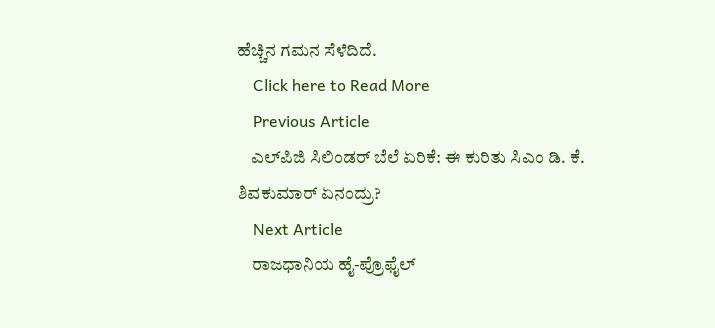ಹೆಚ್ಚಿನ ಗಮನ ಸೆಳೆದಿದೆ.
    Click here to Read More
    Previous Article
    ಎಲ್‌ಪಿಜಿ ಸಿಲಿಂಡರ್‌ ಬೆಲೆ ಏರಿಕೆ: ಈ ಕುರಿತು ಸಿಎಂ ಡಿ. ಕೆ. ಶಿವಕುಮಾರ್ ಏನಂದ್ರು?
    Next Article
    ರಾಜಧಾನಿಯ ಹೈ-ಪ್ರೊಫೈಲ್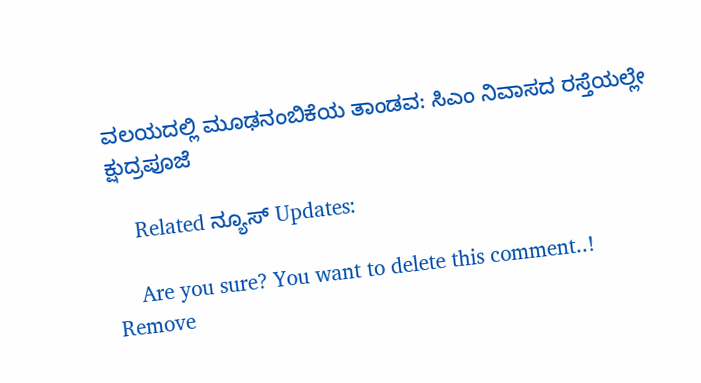ವಲಯದಲ್ಲಿ ಮೂಢನಂಬಿಕೆಯ ತಾಂಡವ: ಸಿಎಂ ನಿವಾಸದ ರಸ್ತೆಯಲ್ಲೇ ಕ್ಷುದ್ರಪೂಜೆ

    Related ನ್ಯೂಸ್ Updates:

    Are you sure? You want to delete this comment..! Remove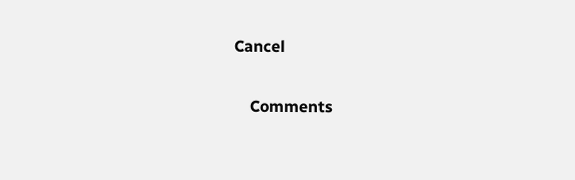Cancel

    Comments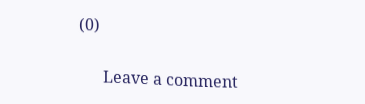(0)

      Leave a comment